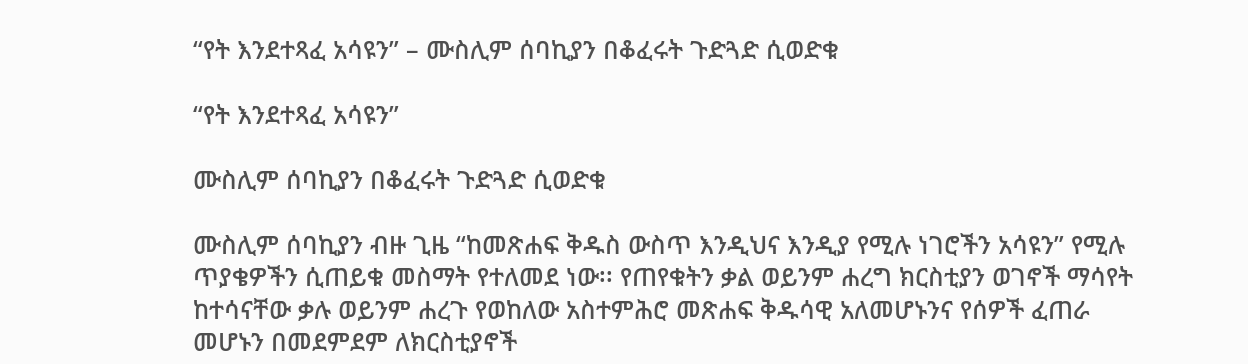“የት እንደተጻፈ አሳዩን” – ሙስሊም ሰባኪያን በቆፈሩት ጉድጓድ ሲወድቁ

“የት እንደተጻፈ አሳዩን”

ሙስሊም ሰባኪያን በቆፈሩት ጉድጓድ ሲወድቁ

ሙስሊም ሰባኪያን ብዙ ጊዜ “ከመጽሐፍ ቅዱስ ውስጥ እንዲህና እንዲያ የሚሉ ነገሮችን አሳዩን” የሚሉ ጥያቄዎችን ሲጠይቁ መስማት የተለመደ ነው፡፡ የጠየቁትን ቃል ወይንም ሐረግ ክርስቲያን ወገኖች ማሳየት ከተሳናቸው ቃሉ ወይንም ሐረጉ የወከለው አስተምሕሮ መጽሐፍ ቅዱሳዊ አለመሆኑንና የሰዎች ፈጠራ መሆኑን በመደምደም ለክርስቲያኖች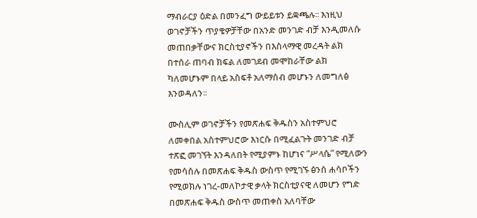ማብራርያ ዕድል በመንፈግ ውይይቱን ይቋጫሉ፡፡ እነዚህ ወገኖቻችን ጥያቄዎቻቸው በአንድ መንገድ ብቻ እንዲመለሱ መጠበቃቸውና ክርስቲያኖችን በእስላማዊ መረዳት ልክ በተሰራ ጠባብ ክፍል ለመገደብ መሞከራቸው ልክ ካለመሆኑም በላይ አስፍቶ አለማሰብ መሆኑን ለመግለፅ እንወዳለን፡፡

ሙስሊም ወገኖቻችን የመጽሐፍ ቅዱስን አስተምህሮ ለመቀበል አስተምህሮው እነርሱ በሚፈልጉት መንገድ ብቻ ተጽፎ መገኘት እንዳለበት የሚያምኑ ከሆነና “ሥላሴ” የሚለውን የመሳሰሉ በመጽሐፍ ቅዱስ ውስጥ የሚገኙ ፅንሰ ሐሳቦችን የሚወክሉ ነገረ-መለኮታዊ ቃላት ክርስቲያናዊ ለመሆን የግድ በመጽሐፍ ቅዱስ ውስጥ መጠቀስ አለባቸው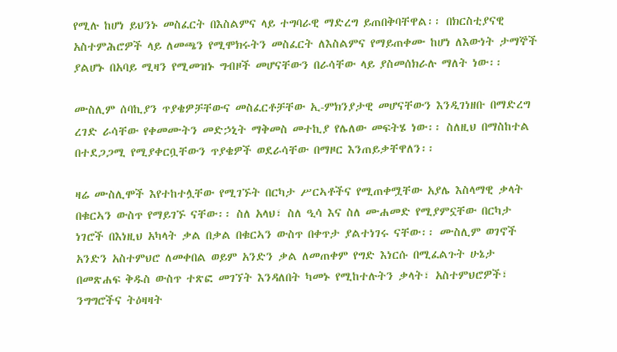የሚሉ ከሆነ ይህንኑ መስፈርት በእስልምና ላይ ተግባራዊ ማድረግ ይጠበቅባቸዋል፡፡ በክርስቲያናዊ አስተምሕሮዎች ላይ ለመጫን የሚሞክሩትን መስፈርት ለእስልምና የማይጠቀሙ ከሆነ ለእውነት ታማኞች ያልሆኑ በአባይ ሚዛን የሚመዝኑ ግብዞች መሆናቸውን በራሳቸው ላይ ያስመሰክራሉ ማለት ነው፡፡

ሙስሊም ሰባኪያን ጥያቄዎቻቸውና መስፈርቶቻቸው ኢ-ምክንያታዊ መሆናቸውን እንዲገነዘቡ በማድረግ ረገድ ራሳቸው የቀመሙትን መድኃኒት ማቅመስ መተኪያ የሌለው መፍትሄ ነው፡፡ ስለዚህ በማስከተል በተደጋጋሚ የሚያቀርቧቸውን ጥያቄዎች ወደራሳቸው በማዞር እንጠይቃቸዋለን፡፡

ዛሬ ሙስሊሞች እየተከተሏቸው የሚገኙት በርካታ ሥርኣቶችና የሚጠቀሟቸው አያሌ እስላማዊ ቃላት በቁርኣን ውስጥ የማይገኙ ናቸው፡፡ ስለ አላህ፣ ስለ ዒሳ እና ስለ ሙሐመድ የሚያምኗቸው በርካታ ነገሮች በእነዚህ አካላት ቃል በቃል በቁርኣን ውስጥ በቀጥታ ያልተነገሩ ናቸው፡፡ ሙስሊም ወገኖች አንድን አስተምህሮ ለመቀበል ወይም አንድን ቃል ለመጠቀም የግድ እነርሱ በሚፈልጉት ሁኔታ በመጽሐፍ ቅዱስ ውስጥ ተጽፎ መገኘት እንዳለበት ካመኑ የሚከተሉትን ቃላት፣ አስተምህሮዎች፣ ንግግሮችና ትዕዛዛት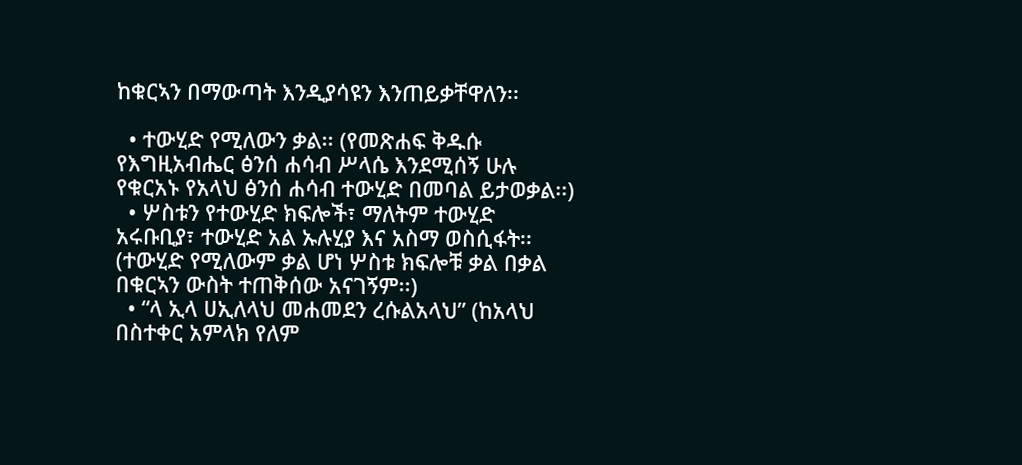ከቁርኣን በማውጣት እንዲያሳዩን እንጠይቃቸዋለን፡፡

  • ተውሂድ የሚለውን ቃል፡፡ (የመጽሐፍ ቅዱሱ የእግዚአብሔር ፅንሰ ሐሳብ ሥላሴ እንደሚሰኝ ሁሉ የቁርአኑ የአላህ ፅንሰ ሐሳብ ተውሂድ በመባል ይታወቃል፡፡)
  • ሦስቱን የተውሂድ ክፍሎች፣ ማለትም ተውሂድ አሩቡቢያ፣ ተውሂድ አል ኡሉሂያ እና አስማ ወስሲፋት፡፡ (ተውሂድ የሚለውም ቃል ሆነ ሦስቱ ክፍሎቹ ቃል በቃል በቁርኣን ውስት ተጠቅሰው አናገኝም፡፡)
  • “ላ ኢላ ሀኢለላህ መሐመደን ረሱልአላህ” (ከአላህ በስተቀር አምላክ የለም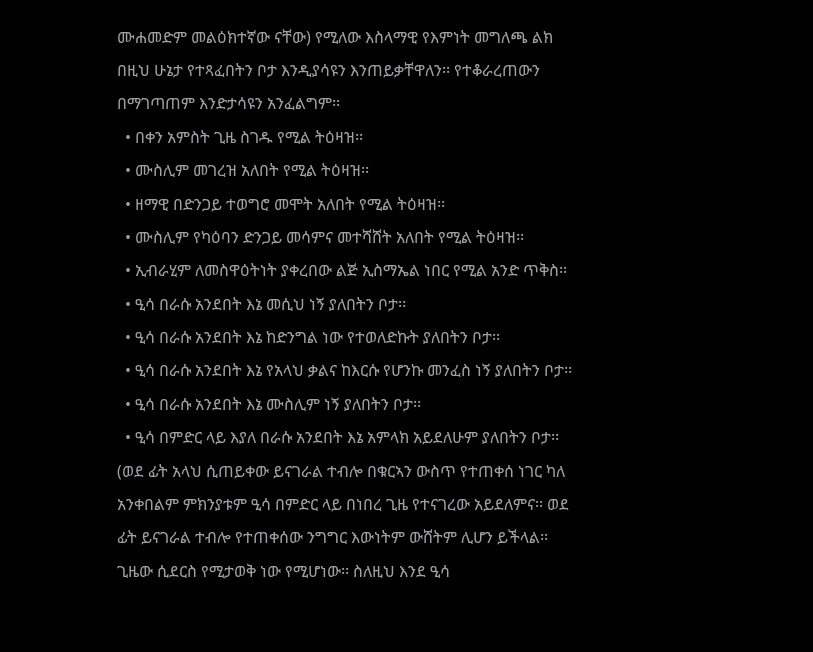ሙሐመድም መልዕክተኛው ናቸው) የሚለው እስላማዊ የእምነት መግለጫ ልክ በዚህ ሁኔታ የተጻፈበትን ቦታ እንዲያሳዩን እንጠይቃቸዋለን፡፡ የተቆራረጠውን በማገጣጠም እንድታሳዩን አንፈልግም፡፡
  • በቀን አምስት ጊዜ ስገዱ የሚል ትዕዛዝ፡፡
  • ሙስሊም መገረዝ አለበት የሚል ትዕዛዝ፡፡
  • ዘማዊ በድንጋይ ተወግሮ መሞት አለበት የሚል ትዕዛዝ፡፡
  • ሙስሊም የካዕባን ድንጋይ መሳምና መተሻሸት አለበት የሚል ትዕዛዝ፡፡
  • ኢብራሂም ለመስዋዕትነት ያቀረበው ልጅ ኢስማኤል ነበር የሚል አንድ ጥቅስ፡፡
  • ዒሳ በራሱ አንደበት እኔ መሲህ ነኝ ያለበትን ቦታ፡፡
  • ዒሳ በራሱ አንደበት እኔ ከድንግል ነው የተወለድኩት ያለበትን ቦታ፡፡
  • ዒሳ በራሱ አንደበት እኔ የአላህ ቃልና ከእርሱ የሆንኩ መንፈስ ነኝ ያለበትን ቦታ፡፡
  • ዒሳ በራሱ አንደበት እኔ ሙስሊም ነኝ ያለበትን ቦታ፡፡
  • ዒሳ በምድር ላይ እያለ በራሱ አንደበት እኔ አምላክ አይደለሁም ያለበትን ቦታ፡፡ (ወደ ፊት አላህ ሲጠይቀው ይናገራል ተብሎ በቁርኣን ውስጥ የተጠቀሰ ነገር ካለ አንቀበልም ምክንያቱም ዒሳ በምድር ላይ በነበረ ጊዜ የተናገረው አይደለምና፡፡ ወደ ፊት ይናገራል ተብሎ የተጠቀሰው ንግግር እውነትም ውሸትም ሊሆን ይችላል፡፡ ጊዜው ሲደርስ የሚታወቅ ነው የሚሆነው፡፡ ስለዚህ እንደ ዒሳ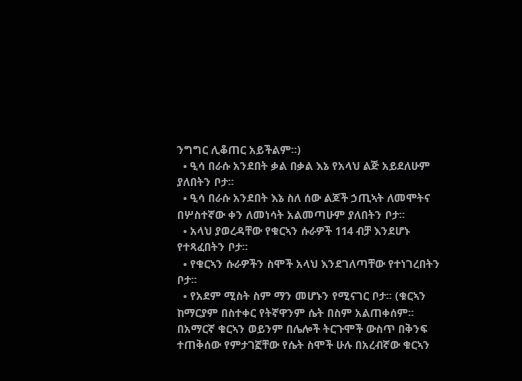ንግግር ሊቆጠር አይችልም፡፡)
  • ዒሳ በራሱ አንደበት ቃል በቃል እኔ የአላህ ልጅ አይደለሁም ያለበትን ቦታ፡፡
  • ዒሳ በራሱ አንደበት እኔ ስለ ሰው ልጆች ኃጢኣት ለመሞትና በሦስተኛው ቀን ለመነሳት አልመጣሁም ያለበትን ቦታ፡፡
  • አላህ ያወረዳቸው የቁርኣን ሱራዎች 114 ብቻ እንደሆኑ የተጻፈበትን ቦታ፡፡
  • የቁርኣን ሱራዎችን ስሞች አላህ እንደገለጣቸው የተነገረበትን ቦታ፡፡
  • የአደም ሚስት ስም ማን መሆኑን የሚናገር ቦታ፡፡ (ቁርኣን ከማርያም በስተቀር የትኛዋንም ሴት በስም አልጠቀሰም፡፡ በአማርኛ ቁርኣን ወይንም በሌሎች ትርጉሞች ውስጥ በቅንፍ ተጠቅሰው የምታገኟቸው የሴት ስሞች ሁሉ በአረብኛው ቁርኣን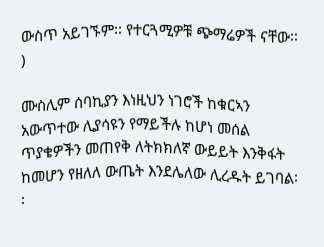ውስጥ አይገኙም፡፡ የተርጓሚዎቹ ጭማሬዎች ናቸው፡፡)

ሙስሊም ሰባኪያን እነዚህን ነገሮች ከቁርኣን አውጥተው ሊያሳዩን የማይችሉ ከሆነ መሰል ጥያቄዎችን መጠየቅ ለትክክለኛ ውይይት እንቅፋት ከመሆን የዘለለ ውጤት እንደሌለው ሊረዱት ይገባል፡፡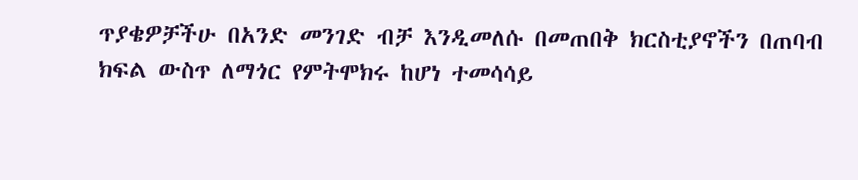ጥያቄዎቻችሁ በአንድ መንገድ ብቻ እንዲመለሱ በመጠበቅ ክርስቲያኖችን በጠባብ ክፍል ውስጥ ለማጎር የምትሞክሩ ከሆነ ተመሳሳይ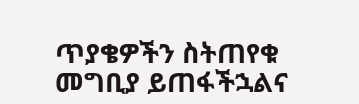ጥያቄዎችን ስትጠየቁ መግቢያ ይጠፋችኋልና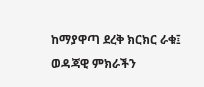ከማያዋጣ ደረቅ ክርክር ራቁ፤ ወዳጃዊ ምክራችን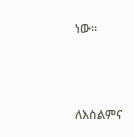ነው፡፡



ለእስልምና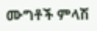ሙግቶች ምላሽ